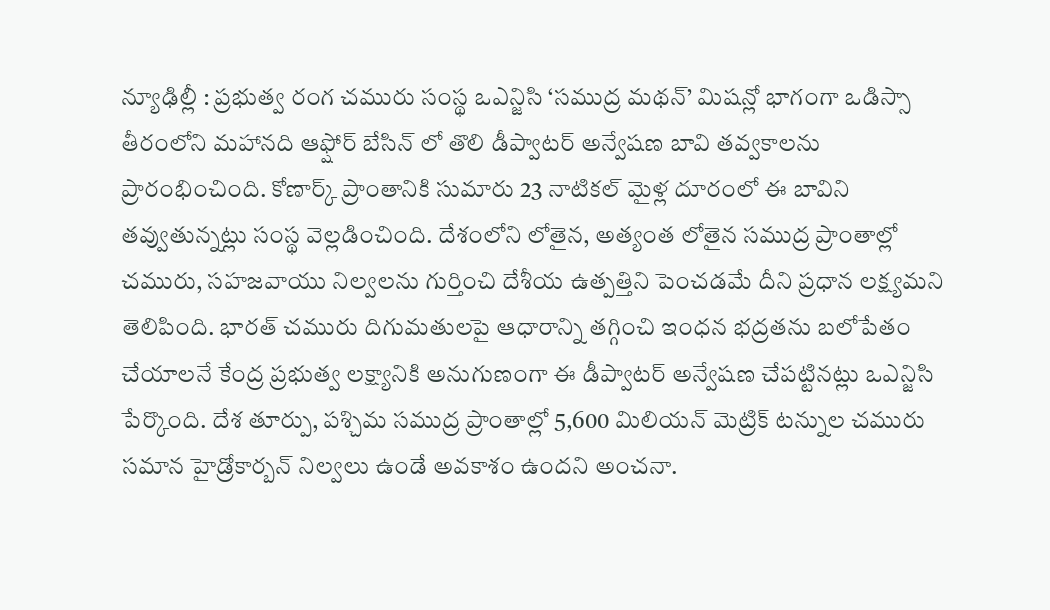న్యూఢిల్లీ : ప్రభుత్వ రంగ చమురు సంస్థ ఒఎన్జిసి ‘సముద్ర మథన్’ మిషన్లో భాగంగా ఒడిస్సా తీరంలోని మహానది ఆఫ్షోర్ బేసిన్ లో తొలి డీప్వాటర్ అన్వేషణ బావి తవ్వకాలను ప్రారంభించింది. కోణార్క్ ప్రాంతానికి సుమారు 23 నాటికల్ మైళ్ల దూరంలో ఈ బావిని తవ్వుతున్నట్లు సంస్థ వెల్లడించింది. దేశంలోని లోతైన, అత్యంత లోతైన సముద్ర ప్రాంతాల్లో చమురు, సహజవాయు నిల్వలను గుర్తించి దేశీయ ఉత్పత్తిని పెంచడమే దీని ప్రధాన లక్ష్యమని తెలిపింది. భారత్ చమురు దిగుమతులపై ఆధారాన్ని తగ్గించి ఇంధన భద్రతను బలోపేతం చేయాలనే కేంద్ర ప్రభుత్వ లక్ష్యానికి అనుగుణంగా ఈ డీప్వాటర్ అన్వేషణ చేపట్టినట్లు ఒఎన్జిసి పేర్కొంది. దేశ తూర్పు, పశ్చిమ సముద్ర ప్రాంతాల్లో 5,600 మిలియన్ మెట్రిక్ టన్నుల చమురు సమాన హైడ్రోకార్బన్ నిల్వలు ఉండే అవకాశం ఉందని అంచనా.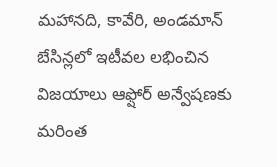మహానది, కావేరి, అండమాన్ బేసిన్లలో ఇటీవల లభించిన విజయాలు ఆఫ్షోర్ అన్వేషణకు మరింత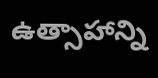ఉత్సాహాన్ని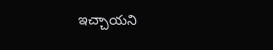ఇచ్చాయని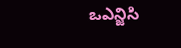ఒఎన్జిసి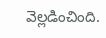వెల్లడించింది.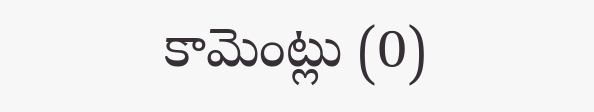కామెంట్లు (0)